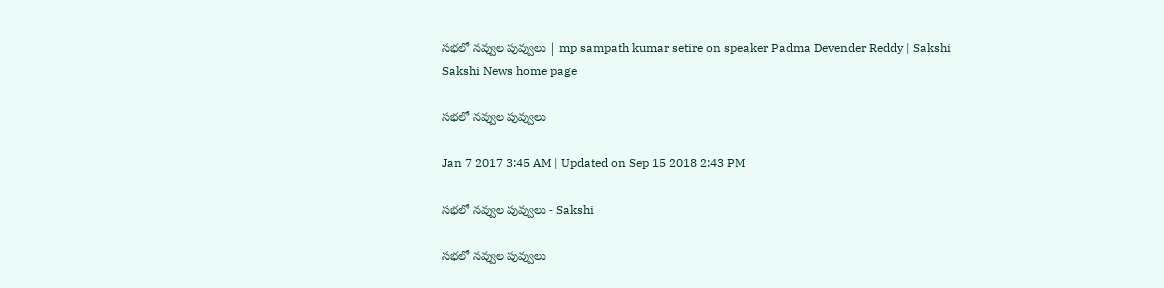సభలో నవ్వుల పువ్వులు | mp sampath kumar setire on speaker Padma Devender Reddy | Sakshi
Sakshi News home page

సభలో నవ్వుల పువ్వులు

Jan 7 2017 3:45 AM | Updated on Sep 15 2018 2:43 PM

సభలో నవ్వుల పువ్వులు - Sakshi

సభలో నవ్వుల పువ్వులు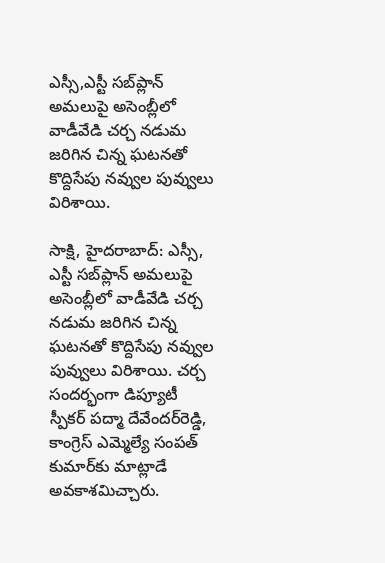ఎస్సీ,ఎస్టీ సబ్‌ప్లాన్‌ అమలుపై అసెంబ్లీలో వాడీవేడి చర్చ నడుమ జరిగిన చిన్న ఘటనతో కొద్దిసేపు నవ్వుల పువ్వులు విరిశాయి.

సాక్షి, హైదరాబాద్‌: ఎస్సీ, ఎస్టీ సబ్‌ప్లాన్‌ అమలుపై అసెంబ్లీలో వాడీవేడి చర్చ నడుమ జరిగిన చిన్న ఘటనతో కొద్దిసేపు నవ్వుల పువ్వులు విరిశాయి. చర్చ సందర్భంగా డిప్యూటీ స్పీకర్‌ పద్మా దేవేందర్‌రెడ్డి, కాంగ్రెస్‌ ఎమ్మెల్యే సంపత్‌ కుమార్‌కు మాట్లాడే అవకాశమిచ్చారు.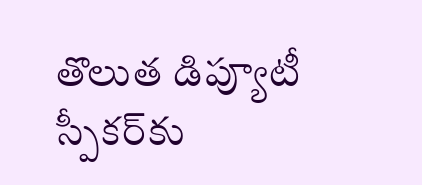తొలుత డిప్యూటీ స్పీకర్‌కు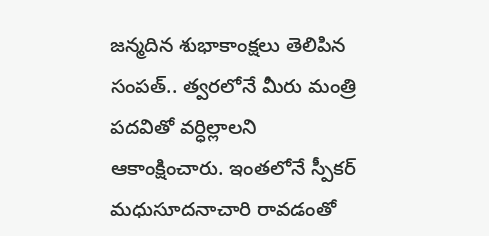జన్మదిన శుభాకాంక్షలు తెలిపిన సంపత్‌.. త్వరలోనే మీరు మంత్రి పదవితో వర్ధిల్లాలని ఆకాంక్షించారు. ఇంతలోనే స్పీకర్‌ మధుసూదనాచారి రావడంతో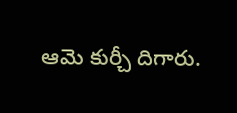ఆమె కుర్చీ దిగారు.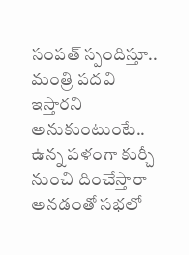సంపత్‌ స్పందిస్తూ.. మంత్రి పదవి ఇస్తారని అనుకుంటుంటే.. ఉన్న పళంగా కుర్చీ నుంచి దించేస్తారా అనడంతో సభలో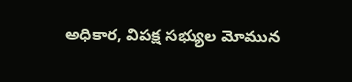అధికార, విపక్ష సభ్యుల మోమున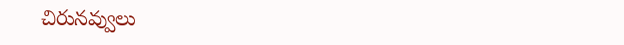చిరునవ్వులు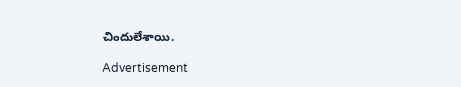చిందులేశాయి.

Advertisement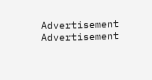Advertisement
Advertisement